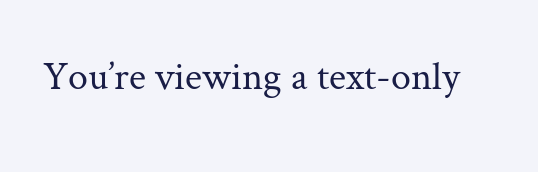You’re viewing a text-only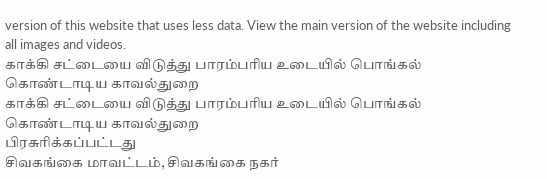version of this website that uses less data. View the main version of the website including all images and videos.
காக்கி சட்டையை விடுத்து பாரம்பரிய உடையில் பொங்கல் கொண்டாடிய காவல்துறை
காக்கி சட்டையை விடுத்து பாரம்பரிய உடையில் பொங்கல் கொண்டாடிய காவல்துறை
பிரசுரிக்கப்பட்டது
சிவகங்கை மாவட்டம், சிவகங்கை நகர்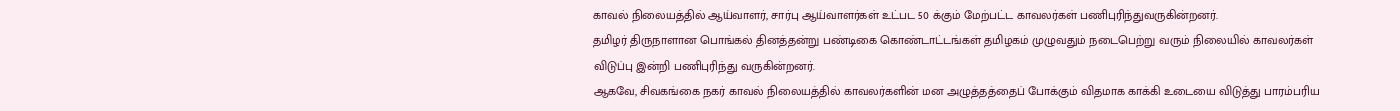காவல் நிலையத்தில் ஆய்வாளர், சார்பு ஆய்வாளர்கள் உட்பட 50 க்கும் மேற்பட்ட காவலர்கள் பணிபுரிந்துவருகின்றனர்.
தமிழர் திருநாளான பொங்கல் தினத்தன்று பண்டிகை கொண்டாட்டங்கள் தமிழகம் முழுவதும் நடைபெற்று வரும் நிலையில் காவலர்கள் விடுப்பு இன்றி பணிபுரிந்து வருகின்றனர்.
ஆகவே, சிவகங்கை நகர் காவல் நிலையத்தில் காவலர்களின் மன அழுத்தத்தைப் போக்கும் விதமாக காக்கி உடையை விடுத்து பாரம்பரிய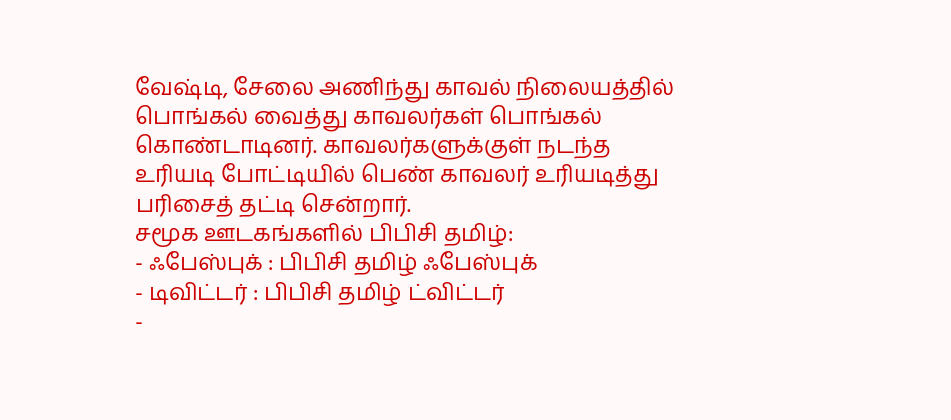வேஷ்டி, சேலை அணிந்து காவல் நிலையத்தில் பொங்கல் வைத்து காவலர்கள் பொங்கல் கொண்டாடினர். காவலர்களுக்குள் நடந்த உரியடி போட்டியில் பெண் காவலர் உரியடித்து பரிசைத் தட்டி சென்றார்.
சமூக ஊடகங்களில் பிபிசி தமிழ்:
- ஃபேஸ்புக் : பிபிசி தமிழ் ஃபேஸ்புக்
- டிவிட்டர் : பிபிசி தமிழ் ட்விட்டர்
-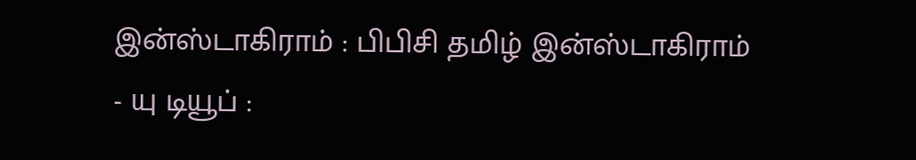இன்ஸ்டாகிராம் : பிபிசி தமிழ் இன்ஸ்டாகிராம்
- யு டியூப் :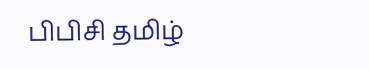பிபிசி தமிழ்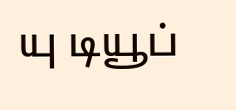யு டியூப்